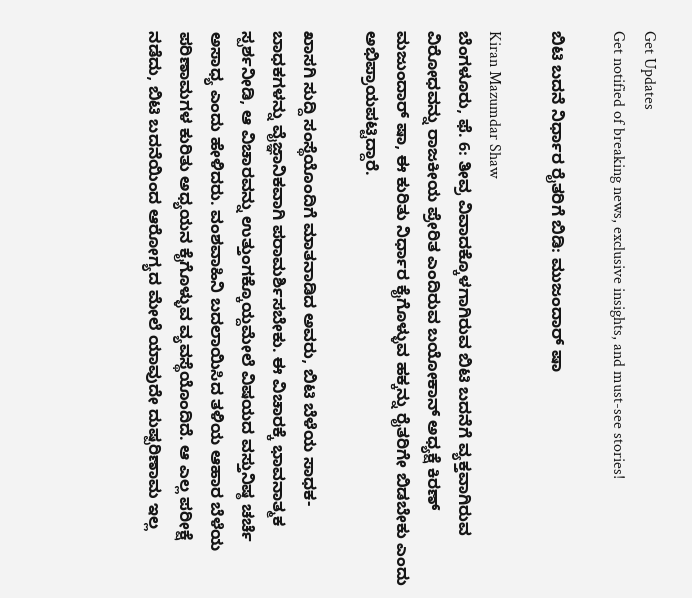Get Updates
Get notified of breaking news, exclusive insights, and must-see stories!

ಬಿಟಿ ಬದನೆ ನಿರ್ಧಾರ ರೈತರಿಗೆ ಬಿಡಿ: ಮುಜಂದಾರ್ ಷಾ

Kiran Mazumdar Shaw
ಬೆಂಗಳೂರು, ಫೆ. 6: ತೀವ್ರ ವಿವಾದಕ್ಕೊಳಗಾಗಿರುವ ಬಿಟಿ ಬದನೆಗೆ ವ್ಯಕ್ತವಾಗಿರುವ ವಿರೋಧವನ್ನು ರಾಜಕೀಯ ಪ್ರೇರಿತ ಎಂದಿರುವ ಬಯೋಕಾನ್ ಅಧ್ಯಕ್ಷೆ ಕಿರಣ್ ಮಜುಂದಾರ್ ಷಾ, ಈ ಕುರಿತು ನಿರ್ಧಾರ ಕೈಗೊಳ್ಳುವ ಹಕ್ಕನ್ನು ರೈತರಿಗೇ ಬಿಡಬೇಕು ಎಂದು ಅಭಿಪ್ರಾಯಪಟ್ಟಿದ್ದಾರೆ.

ಖಾಸಗಿ ಸುದ್ದಿ ಸಂಸ್ಥೆಯೊಂದಿಗೆ ಮಾತನಾಡಿದ ಅವರು, ಬಿಟಿ ಬೆಳೆಯ ಸಾಧಕ- ಬಾಧಕಗಳನ್ನು ವೈಜ್ಞಾನಿಕವಾಗಿ ಪರಾಮರ್ಶಿಸಬೇಕು. ಈ ವಿಚಾರಕ್ಕೆ ಭಾವನಾತ್ಮಕ ಸ್ಪರ್ಶನೀಡಿ, ಆ ವಿಚಾರವನ್ನು ಉತ್ತುಂಗಕ್ಕೊಯ್ದಮೇಲೆ ವಿಷಯದ ವಸ್ತುನಿಷ್ಠ ಚರ್ಚೆ ಅಸಾಧ್ಯ ಎಂದು ಹೇಳಿದರು. ವಂಶವಾಹಿನಿ ಬದಲಾಯಿಸಿದ ತಳಿಯ ಆಹಾರ ಬೆಳೆಯ ಪರಿಣಾಮಗಳ ಕುರಿತು ಅಧ್ಯಯನ ಕೈಗೊಳ್ಳುವ ವ್ಯವಸ್ಥೆಯೊಂದಿದೆ. ಆ ಎಲ್ಲ ಪರೀಕ್ಷೆ ನಡೆದು, ಬಿಟಿ ಬದನೆಯಿಂದ ಆರೋಗ್ಯದ ಮೇಲೆ ಯಾವುದೇ ದುಷ್ಪರಿಣಾಮ ಇಲ್ಲ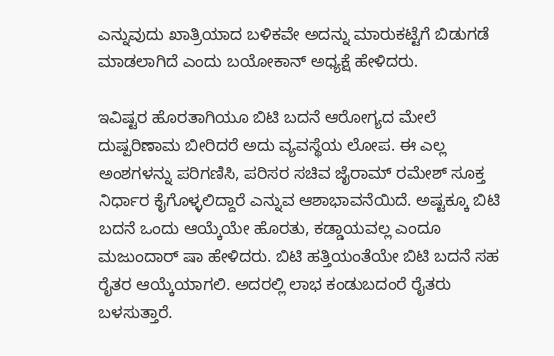ಎನ್ನುವುದು ಖಾತ್ರಿಯಾದ ಬಳಿಕವೇ ಅದನ್ನು ಮಾರುಕಟ್ಟೆಗೆ ಬಿಡುಗಡೆ ಮಾಡಲಾಗಿದೆ ಎಂದು ಬಯೋಕಾನ್ ಅಧ್ಯಕ್ಷೆ ಹೇಳಿದರು.

ಇವಿಷ್ಟರ ಹೊರತಾಗಿಯೂ ಬಿಟಿ ಬದನೆ ಆರೋಗ್ಯದ ಮೇಲೆ ದುಷ್ಪರಿಣಾಮ ಬೀರಿದರೆ ಅದು ವ್ಯವಸ್ಥೆಯ ಲೋಪ. ಈ ಎಲ್ಲ ಅಂಶಗಳನ್ನು ಪರಿಗಣಿಸಿ, ಪರಿಸರ ಸಚಿವ ಜೈರಾಮ್ ರಮೇಶ್ ಸೂಕ್ತ ನಿರ್ಧಾರ ಕೈಗೊಳ್ಳಲಿದ್ದಾರೆ ಎನ್ನುವ ಆಶಾಭಾವನೆಯಿದೆ. ಅಷ್ಟಕ್ಕೂ ಬಿಟಿ ಬದನೆ ಒಂದು ಆಯ್ಕೆಯೇ ಹೊರತು, ಕಡ್ಡಾಯವಲ್ಲ ಎಂದೂ ಮಜುಂದಾರ್ ಷಾ ಹೇಳಿದರು. ಬಿಟಿ ಹತ್ತಿಯಂತೆಯೇ ಬಿಟಿ ಬದನೆ ಸಹ ರೈತರ ಆಯ್ಕೆಯಾಗಲಿ. ಅದರಲ್ಲಿ ಲಾಭ ಕಂಡುಬದಂರೆ ರೈತರು ಬಳಸುತ್ತಾರೆ.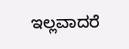ಇಲ್ಲವಾದರೆ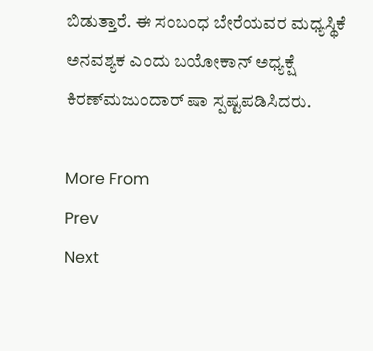ಬಿಡುತ್ತಾರೆ. ಈ ಸಂಬಂಧ ಬೇರೆಯವರ ಮಧ್ಯಸ್ಥಿಕೆ ಅನವಶ್ಯಕ ಎಂದು ಬಯೋಕಾನ್ ಅಧ್ಯಕ್ಷೆ ಕಿರಣ್‌ಮಜುಂದಾರ್ ಷಾ ಸ್ಪಷ್ಟಪಡಿಸಿದರು.

More From
Prev
Next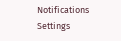Notifications
Settings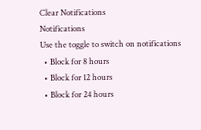Clear Notifications
Notifications
Use the toggle to switch on notifications
  • Block for 8 hours
  • Block for 12 hours
  • Block for 24 hours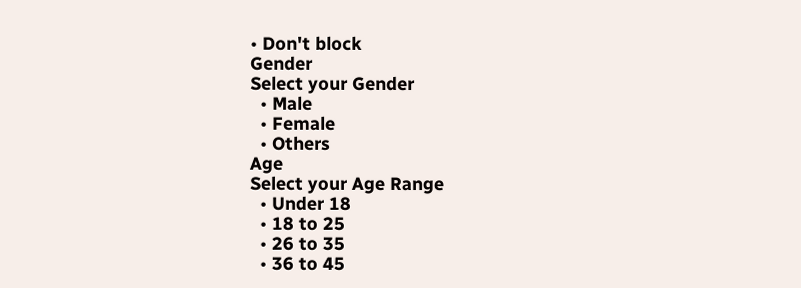• Don't block
Gender
Select your Gender
  • Male
  • Female
  • Others
Age
Select your Age Range
  • Under 18
  • 18 to 25
  • 26 to 35
  • 36 to 45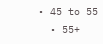• 45 to 55
  • 55+